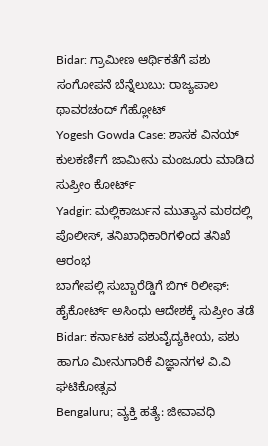Bidar: ಗ್ರಾಮೀಣ ಆರ್ಥಿಕತೆಗೆ ಪಶು ಸಂಗೋಪನೆ ಬೆನ್ನೆಲುಬು: ರಾಜ್ಯಪಾಲ ಥಾವರಚಂದ್ ಗೆಹ್ಲೋಟ್
Yogesh Gowda Case: ಶಾಸಕ ವಿನಯ್ ಕುಲಕರ್ಣಿಗೆ ಜಾಮೀನು ಮಂಜೂರು ಮಾಡಿದ ಸುಪ್ರೀಂ ಕೋರ್ಟ್
Yadgir: ಮಲ್ಲಿಕಾರ್ಜುನ ಮುತ್ಯಾನ ಮಠದಲ್ಲಿ ಪೊಲೀಸ್, ತನಿಖಾಧಿಕಾರಿಗಳಿಂದ ತನಿಖೆ ಆರಂಭ
ಬಾಗೇಪಲ್ಲಿ ಸುಬ್ಬಾರೆಡ್ಡಿಗೆ ಬಿಗ್ ರಿಲೀಫ್: ಹೈಕೋರ್ಟ್ ಅಸಿಂಧು ಆದೇಶಕ್ಕೆ ಸುಪ್ರೀಂ ತಡೆ
Bidar: ಕರ್ನಾಟಕ ಪಶುವೈದ್ಯಕೀಯ, ಪಶು ಹಾಗೂ ಮೀನುಗಾರಿಕೆ ವಿಜ್ಞಾನಗಳ ವಿ.ವಿ ಘಟಿಕೋತ್ಸವ
Bengaluru; ವ್ಯಕ್ತಿ ಹತ್ಯೆ: ಜೀವಾವಧಿ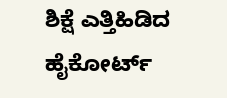ಶಿಕ್ಷೆ ಎತ್ತಿಹಿಡಿದ ಹೈಕೋರ್ಟ್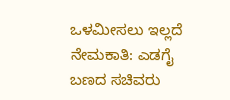ಒಳಮೀಸಲು ಇಲ್ಲದೆ ನೇಮಕಾತಿ: ಎಡಗೈ ಬಣದ ಸಚಿವರು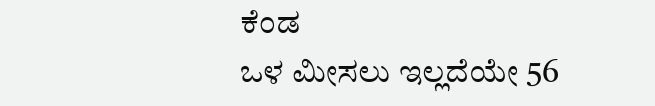ಕೆಂಡ
ಒಳ ಮೀಸಲು ಇಲ್ಲದೆಯೇ 56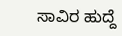ಸಾವಿರ ಹುದ್ದೆ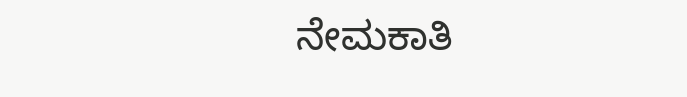ನೇಮಕಾತಿ